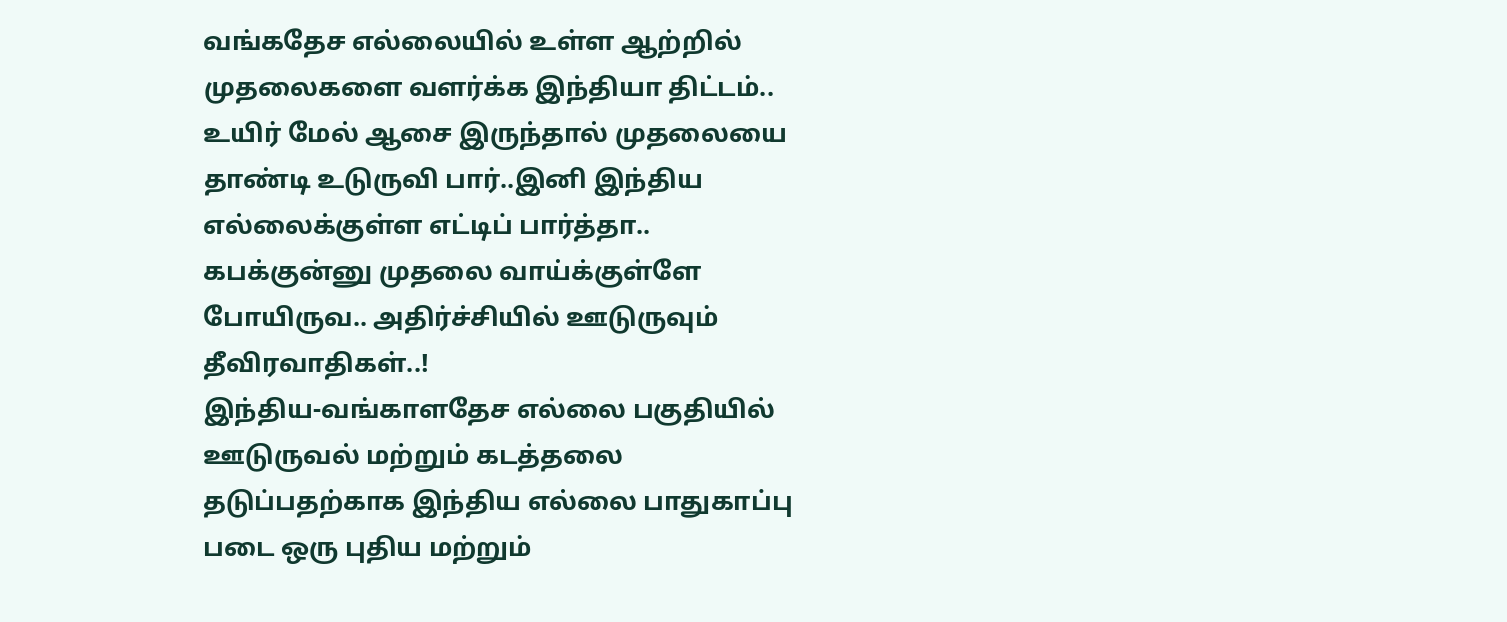வங்கதேச எல்லையில் உள்ள ஆற்றில் முதலைகளை வளர்க்க இந்தியா திட்டம்.. உயிர் மேல் ஆசை இருந்தால் முதலையை தாண்டி உடுருவி பார்..இனி இந்திய எல்லைக்குள்ள எட்டிப் பார்த்தா.. கபக்குன்னு முதலை வாய்க்குள்ளே போயிருவ.. அதிர்ச்சியில் ஊடுருவும் தீவிரவாதிகள்..!
இந்திய-வங்காளதேச எல்லை பகுதியில் ஊடுருவல் மற்றும் கடத்தலை தடுப்பதற்காக இந்திய எல்லை பாதுகாப்பு படை ஒரு புதிய மற்றும்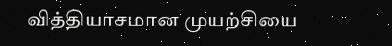வித்தியாசமான முயற்சியை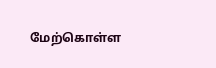மேற்கொள்ள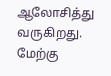ஆலோசித்து வருகிறது. மேற்கு